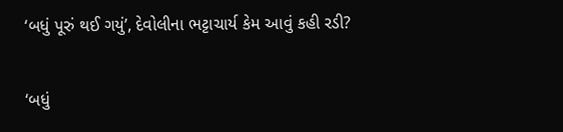‘બધું પૂરું થઈ ગયું’, દેવોલીના ભટ્ટાચાર્ય કેમ આવું કહી રડી?

‘બધું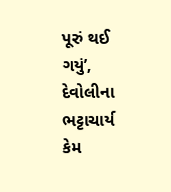પૂરું થઈ ગયું’, દેવોલીના ભટ્ટાચાર્ય કેમ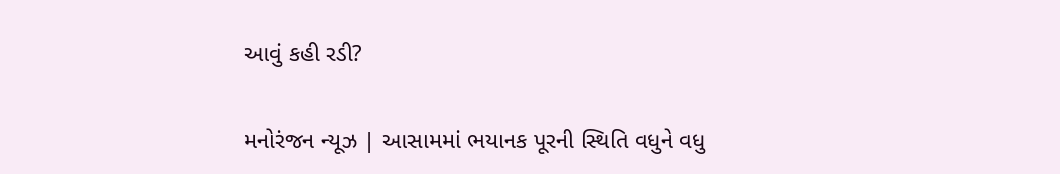આવું કહી રડી?

મનોરંજન ન્યૂઝ | આસામમાં ભયાનક પૂરની સ્થિતિ વધુને વધુ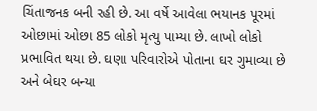ચિંતાજનક બની રહી છે. આ વર્ષે આવેલા ભયાનક પૂરમાં ઓછામાં ઓછા 85 લોકો મૃત્યુ પામ્યા છે. લાખો લોકો પ્રભાવિત થયા છે. ઘણા પરિવારોએ પોતાના ઘર ગુમાવ્યા છે અને બેઘર બન્યા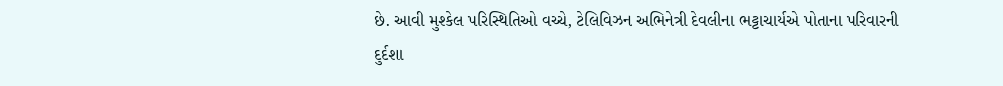છે. આવી મુશ્કેલ પરિસ્થિતિઓ વચ્ચે, ટેલિવિઝન અભિનેત્રી દેવલીના ભટ્ટાચાર્યએ પોતાના પરિવારની દુર્દશા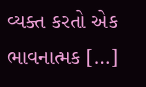વ્યક્ત કરતો એક ભાવનાત્મક […]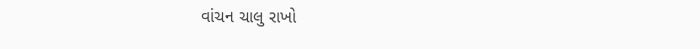વાંચન ચાલુ રાખો